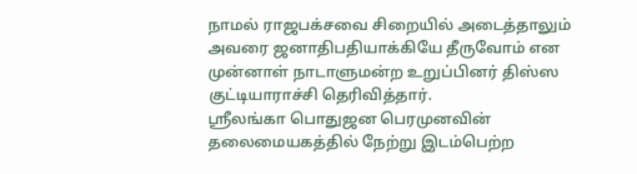நாமல் ராஜபக்சவை சிறையில் அடைத்தாலும் அவரை ஜனாதிபதியாக்கியே தீருவோம் என முன்னாள் நாடாளுமன்ற உறுப்பினர் திஸ்ஸ குட்டியாராச்சி தெரிவித்தார்.
ஸ்ரீலங்கா பொதுஜன பெரமுனவின் தலைமையகத்தில் நேற்று இடம்பெற்ற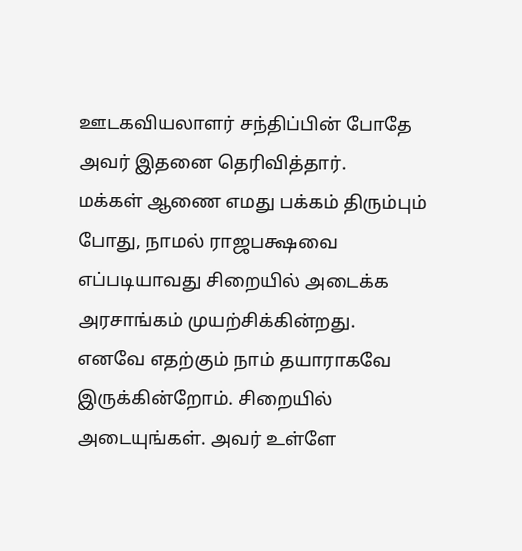ஊடகவியலாளர் சந்திப்பின் போதே அவர் இதனை தெரிவித்தார்.
மக்கள் ஆணை எமது பக்கம் திரும்பும் போது, நாமல் ராஜபக்ஷவை எப்படியாவது சிறையில் அடைக்க அரசாங்கம் முயற்சிக்கின்றது.
எனவே எதற்கும் நாம் தயாராகவே இருக்கின்றோம். சிறையில் அடையுங்கள். அவர் உள்ளே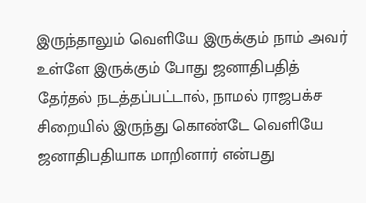இருந்தாலும் வெளியே இருக்கும் நாம் அவர் உள்ளே இருக்கும் போது ஜனாதிபதித் தேர்தல் நடத்தப்பட்டால், நாமல் ராஜபக்ச சிறையில் இருந்து கொண்டே வெளியே ஜனாதிபதியாக மாறினார் என்பது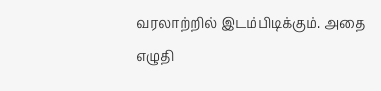வரலாற்றில் இடம்பிடிக்கும். அதை எழுதி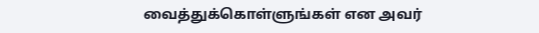வைத்துக்கொள்ளுங்கள் என அவர்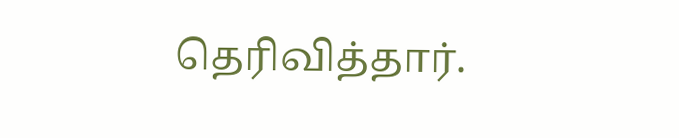தெரிவித்தார்.